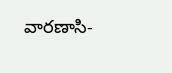వారణాసి-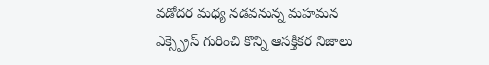వడోదర మధ్య నడవనున్న మహమన ఎక్స్ప్రెస్ గురించి కొన్ని ఆసక్తికర నిజాలు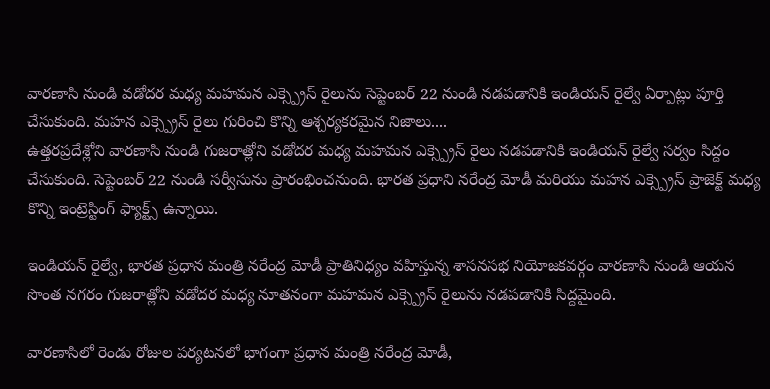వారణాసి నుండి వడోదర మధ్య మహమన ఎక్స్ప్రెస్ రైలును సెప్టెంబర్ 22 నుండి నడపడానికి ఇండియన్ రైల్వే ఏర్పాట్లు పూర్తి చేసుకుంది. మహన ఎక్స్ప్రెస్ రైలు గురించి కొన్ని ఆశ్చర్యకరమైన నిజాలు....
ఉత్తరప్రదేశ్లోని వారణాసి నుండి గుజరాత్లోని వడోదర మధ్య మహమన ఎక్స్ప్రెస్ రైలు నడపడానికి ఇండియన్ రైల్వే సర్వం సిద్దం చేసుకుంది. సెప్టెంబర్ 22 నుండి సర్వీసును ప్రారంభించనుంది. భారత ప్రధాని నరేంద్ర మోడీ మరియు మహన ఎక్స్ప్రెస్ ప్రాజెక్ట్ మధ్య కొన్ని ఇంట్రెస్టింగ్ ఫ్యాక్ట్స్ ఉన్నాయి.

ఇండియన్ రైల్వే, భారత ప్రధాన మంత్రి నరేంద్ర మోడీ ప్రాతినిధ్యం వహిస్తున్న శాసనసభ నియోజకవర్గం వారణాసి నుండి ఆయన సొంత నగరం గుజరాత్లోని వడోదర మధ్య నూతనంగా మహమన ఎక్స్ప్రెస్ రైలును నడపడానికి సిద్దమైంది.

వారణాసిలో రెండు రోజుల పర్యటనలో భాగంగా ప్రధాన మంత్రి నరేంద్ర మోడీ,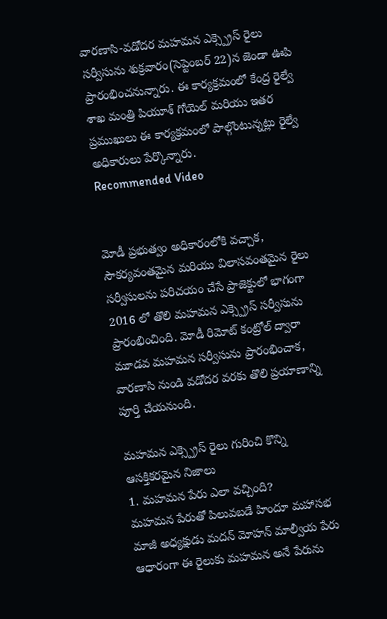వారణాసి-వడోదర మహమన ఎక్స్ప్రెస్ రైలు సర్వీసును శుక్రవారం(సెప్టెంబర్ 22)న జెండా ఊపి ప్రారంభించనున్నారు. ఈ కార్యక్రమంలో కేంద్ర రైల్వే శాఖ మంత్రి పియూశ్ గోయెల్ మరియు ఇతర ప్రముఖులు ఈ కార్యక్రమంలో పాల్గొంటున్నట్లు రైల్వే అధికారులు పేర్కొన్నారు.
Recommended Video


మోడీ ప్రభుత్వం అధికారంలోకి వచ్చాక, సౌకర్యవంతమైన మరియు విలాసవంతమైన రైలు సర్వీసులను పరిచయం చేసే ప్రాజెక్టులో భాగంగా 2016 లో తొలి మహమన ఎక్స్ప్రెస్ సర్వీసును ప్రారంభించింది. మోడీ రిమోట్ కంట్రోల్ ద్వారా మూడవ మహమన సర్వీసును ప్రారంభించాక, వారణాసి నుండి వడోదర వరకు తొలి ప్రయాణాన్ని పూర్తి చేయనుంది.

మహమన ఎక్స్ప్రెస్ రైలు గురించి కొన్ని ఆసక్తికరమైన నిజాలు
1. మహమన పేరు ఎలా వచ్చింది?
మహమన పేరుతో పిలువబడే హిందూ మహాసభ మాజీ అధ్యక్షుడు మదన్ మోహన్ మాల్వీయ పేరు ఆధారంగా ఈ రైలుకు మహమన అనే పేరును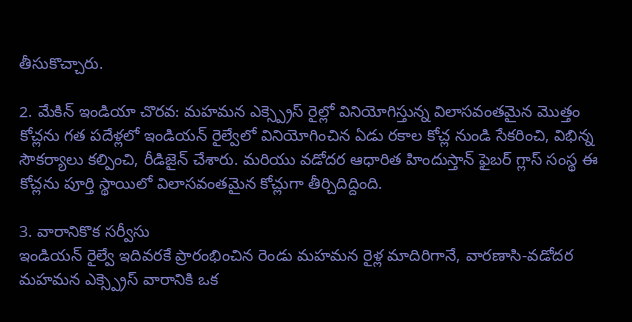తీసుకొచ్చారు.

2. మేకిన్ ఇండియా చొరవ: మహమన ఎక్స్ప్రెస్ రైల్లో వినియోగిస్తున్న విలాసవంతమైన మొత్తం కోచ్లను గత పదేళ్లలో ఇండియన్ రైల్వేలో వినియోగించిన ఏడు రకాల కోచ్ల నుండి సేకరించి, విభిన్న సౌకర్యాలు కల్పించి, రీడిజైన్ చేశారు. మరియు వడోదర ఆధారిత హిందుస్తాన్ ఫైబర్ గ్లాస్ సంస్థ ఈ కోచ్లను పూర్తి స్థాయిలో విలాసవంతమైన కోచ్లుగా తీర్చిదిద్దింది.

3. వారానికొక సర్వీసు
ఇండియన్ రైల్వే ఇదివరకే ప్రారంభించిన రెండు మహమన రైళ్ల మాదిరిగానే, వారణాసి-వడోదర మహమన ఎక్స్ప్రెస్ వారానికి ఒక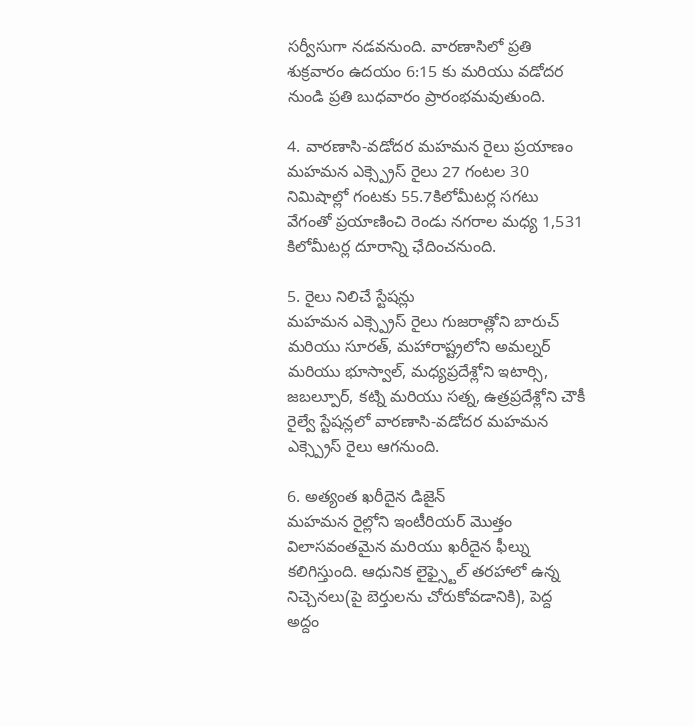సర్వీసుగా నడవనుంది. వారణాసిలో ప్రతి శుక్రవారం ఉదయం 6:15 కు మరియు వడోదర నుండి ప్రతి బుధవారం ప్రారంభమవుతుంది.

4. వారణాసి-వడోదర మహమన రైలు ప్రయాణం
మహమన ఎక్స్ప్రెస్ రైలు 27 గంటల 30 నిమిషాల్లో గంటకు 55.7కిలోమీటర్ల సగటు వేగంతో ప్రయాణించి రెండు నగరాల మధ్య 1,531 కిలోమీటర్ల దూరాన్ని ఛేదించనుంది.

5. రైలు నిలిచే స్టేషన్లు
మహమన ఎక్స్ప్రెస్ రైలు గుజరాత్లోని బారుచ్ మరియు సూరత్, మహారాష్ట్రలోని అమల్నర్ మరియు భూస్వాల్, మధ్యప్రదేశ్లోని ఇటార్సి, జబల్పూర్, కట్ని మరియు సత్న, ఉత్రప్రదేశ్లోని చౌకీ రైల్వే స్టేషన్లలో వారణాసి-వడోదర మహమన ఎక్స్ప్రెస్ రైలు ఆగనుంది.

6. అత్యంత ఖరీదైన డిజైన్
మహమన రైల్లోని ఇంటీరియర్ మొత్తం విలాసవంతమైన మరియు ఖరీదైన ఫీల్ను కలిగిస్తుంది. ఆధునిక లైఫ్స్టైల్ తరహాలో ఉన్న నిచ్చెనలు(పై బెర్తులను చోరుకోవడానికి), పెద్ద అద్దం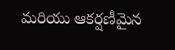మరియు ఆకర్షణీమైన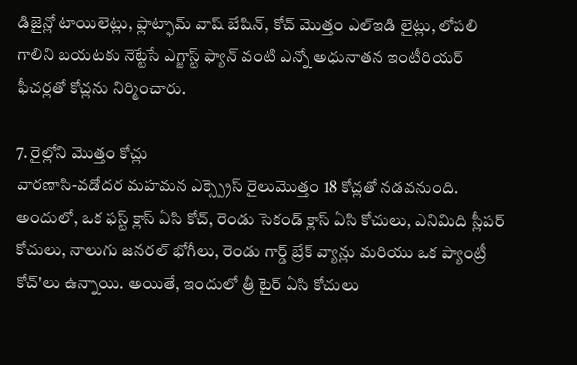డిజైన్లో టాయిలెట్లు, ఫ్లాట్ఫామ్ వాష్ బేషిన్, కోచ్ మొత్తం ఎల్ఇడి లైట్లు, లోపలి గాలిని బయటకు నెట్టేసే ఎగ్జాస్ట్ ఫ్యాన్ వంటి ఎన్నో అధునాతన ఇంటీరియర్ ఫీచర్లతో కోచ్లను నిర్మించారు.

7. రైల్లోని మొత్తం కోచ్లు
వారణాసి-వడోదర మహమన ఎక్స్ప్రెస్ రైలుమొత్తం 18 కోచ్లతో నడవనుంది. అందులో, ఒక ఫస్ట్ క్లాస్ ఏసి కోచ్, రెండు సెకండ్ క్లాస్ ఏసి కోచులు, ఎనిమిది స్లీపర్ కోచులు, నాలుగు జనరల్ భోగీలు, రెండు గార్డ్ బ్రేక్ వ్యాన్లు మరియు ఒక ప్యాంట్రీ కోచ్'లు ఉన్నాయి. అయితే, ఇందులో త్రీ టైర్ ఏసి కోచులు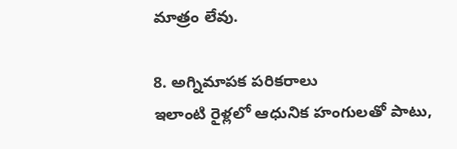మాత్రం లేవు.

8. అగ్నిమాపక పరికరాలు
ఇలాంటి రైళ్లలో ఆధునిక హంగులతో పాటు,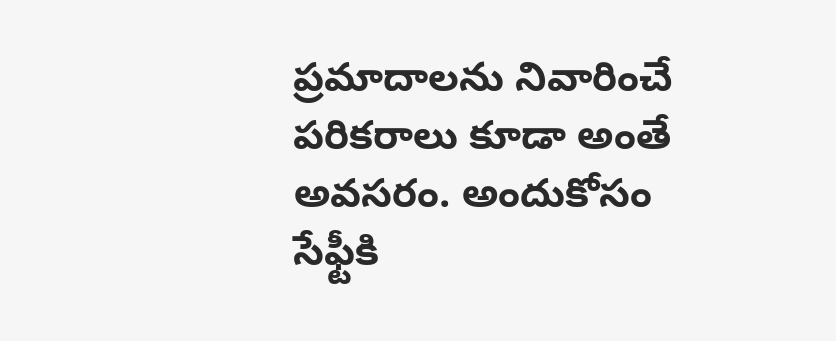ప్రమాదాలను నివారించే పరికరాలు కూడా అంతే అవసరం. అందుకోసం సేఫ్టీకి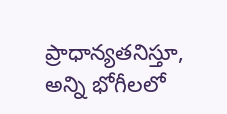ప్రాధాన్యతనిస్తూ, అన్ని భోగీలలో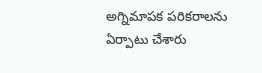అగ్నిమాపక పరికరాలను ఏర్పాటు చేశారు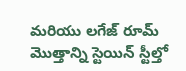మరియు లగేజ్ రూమ్ మొత్తాన్ని స్టెయిన్ స్టీల్తో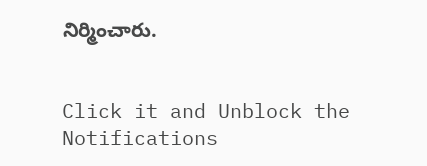నిర్మించారు.


Click it and Unblock the Notifications